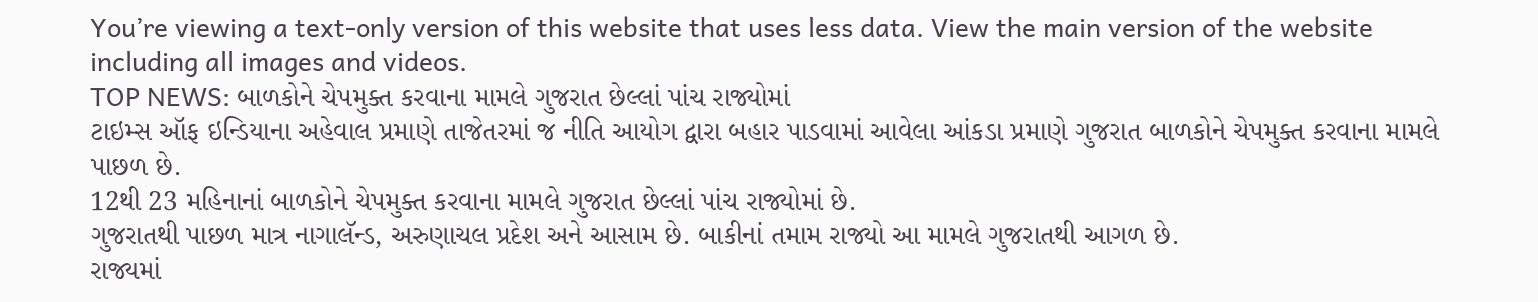You’re viewing a text-only version of this website that uses less data. View the main version of the website including all images and videos.
TOP NEWS: બાળકોને ચેપમુક્ત કરવાના મામલે ગુજરાત છેલ્લાં પાંચ રાજ્યોમાં
ટાઇમ્સ ઑફ ઇન્ડિયાના અહેવાલ પ્રમાણે તાજેતરમાં જ નીતિ આયોગ દ્વારા બહાર પાડવામાં આવેલા આંકડા પ્રમાણે ગુજરાત બાળકોને ચેપમુક્ત કરવાના મામલે પાછળ છે.
12થી 23 મહિનાનાં બાળકોને ચેપમુક્ત કરવાના મામલે ગુજરાત છેલ્લાં પાંચ રાજ્યોમાં છે.
ગુજરાતથી પાછળ માત્ર નાગાલૅન્ડ, અરુણાચલ પ્રદેશ અને આસામ છે. બાકીનાં તમામ રાજ્યો આ મામલે ગુજરાતથી આગળ છે.
રાજ્યમાં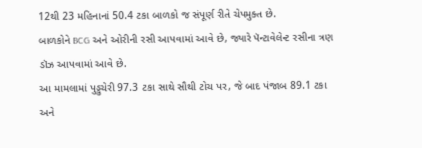12થી 23 મહિનાનાં 50.4 ટકા બાળકો જ સંપૂર્ણ રીતે ચેપમુક્ત છે.
બાળકોને BCG અને ઓરીની રસી આપવામાં આવે છે, જ્યારે પૅન્ટાવેલેન્ટ રસીના ત્રણ ડૉઝ આપવામાં આવે છે.
આ મામલામાં પુડ્ડુચેરી 97.3 ટકા સાથે સૌથી ટોચ પર, જે બાદ પંજાબ 89.1 ટકા અને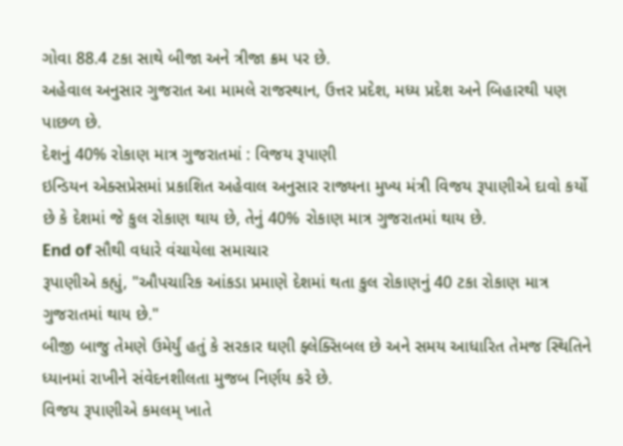ગોવા 88.4 ટકા સાથે બીજા અને ત્રીજા ક્રમ પર છે.
અહેવાલ અનુસાર ગુજરાત આ મામલે રાજસ્થાન, ઉત્તર પ્રદેશ, મધ્ય પ્રદેશ અને બિહારથી પણ પાછળ છે.
દેશનું 40% રોકાણ માત્ર ગુજરાતમાં : વિજય રૂપાણી
ઇન્ડિયન એક્સપ્રેસમાં પ્રકાશિત અહેવાલ અનુસાર રાજ્યના મુખ્ય મંત્રી વિજય રૂપાણીએ દાવો કર્યો છે કે દેશમાં જે કુલ રોકાણ થાય છે, તેનું 40% રોકાણ માત્ર ગુજરાતમાં થાય છે.
End of સૌથી વધારે વંચાયેલા સમાચાર
રૂપાણીએ કહ્યું, "ઔપચારિક આંકડા પ્રમાણે દેશમાં થતા કુલ રોકાણનું 40 ટકા રોકાણ માત્ર ગુજરાતમાં થાય છે."
બીજી બાજુ તેમણે ઉમેર્યું હતું કે સરકાર ઘણી ફ્લેક્સિબલ છે અને સમય આધારિત તેમજ સ્થિતિને ધ્યાનમાં રાખીને સંવેદનશીલતા મુજબ નિર્ણય કરે છે.
વિજય રૂપાણીએ કમલમ્ ખાતે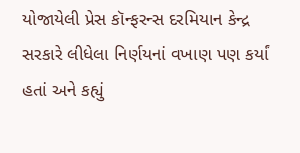યોજાયેલી પ્રેસ કૉન્ફરન્સ દરમિયાન કેન્દ્ર સરકારે લીધેલા નિર્ણયનાં વખાણ પણ કર્યાં હતાં અને કહ્યું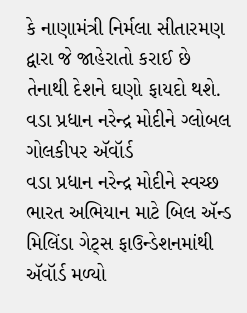કે નાણામંત્રી નિર્મલા સીતારમણ દ્વારા જે જાહેરાતો કરાઈ છે તેનાથી દેશને ઘણો ફાયદો થશે.
વડા પ્રધાન નરેન્દ્ર મોદીને ગ્લોબલ ગોલકીપર ઍવૉર્ડ
વડા પ્રધાન નરેન્દ્ર મોદીને સ્વચ્છ ભારત અભિયાન માટે બિલ ઍન્ડ મિલિંડા ગેટ્સ ફાઉન્ડેશનમાંથી ઍવૉર્ડ મળ્યો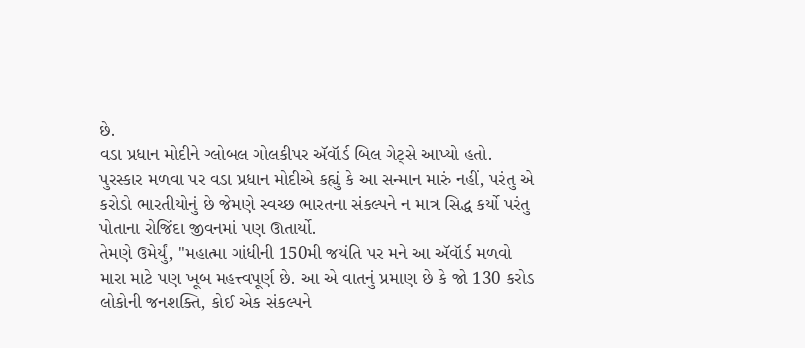છે.
વડા પ્રધાન મોદીને ગ્લોબલ ગોલકીપર ઍવૉર્ડ બિલ ગેટ્સે આપ્યો હતો.
પુરસ્કાર મળવા પર વડા પ્રધાન મોદીએ કહ્યું કે આ સન્માન મારું નહીં, પરંતુ એ કરોડો ભારતીયોનું છે જેમણે સ્વચ્છ ભારતના સંકલ્પને ન માત્ર સિદ્ધ કર્યો પરંતુ પોતાના રોજિંદા જીવનમાં પણ ઊતાર્યો.
તેમણે ઉમેર્યું, "મહાત્મા ગાંધીની 150મી જયંતિ પર મને આ ઍવૉર્ડ મળવો મારા માટે પણ ખૂબ મહત્ત્વપૂર્ણ છે. આ એ વાતનું પ્રમાણ છે કે જો 130 કરોડ લોકોની જનશક્તિ, કોઈ એક સંકલ્પને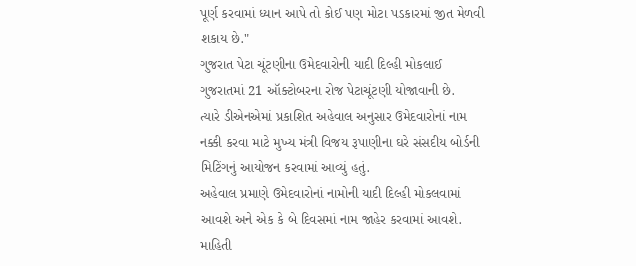પૂર્ણ કરવામાં ધ્યાન આપે તો કોઈ પણ મોટા પડકારમાં જીત મેળવી શકાય છે."
ગુજરાત પેટા ચૂંટણીના ઉમેદવારોની યાદી દિલ્હી મોકલાઈ
ગુજરાતમાં 21 ઑક્ટોબરના રોજ પેટાચૂંટણી યોજાવાની છે.
ત્યારે ડીએનએમાં પ્રકાશિત અહેવાલ અનુસાર ઉમેદવારોનાં નામ નક્કી કરવા માટે મુખ્ય મંત્રી વિજય રૂપાણીના ઘરે સંસદીય બોર્ડની મિટિંગનું આયોજન કરવામાં આવ્યું હતું.
અહેવાલ પ્રમાણે ઉમેદવારોનાં નામોની યાદી દિલ્હી મોકલવામાં આવશે અને એક કે બે દિવસમાં નામ જાહેર કરવામાં આવશે.
માહિતી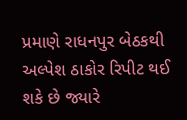પ્રમાણે રાધનપુર બેઠકથી અલ્પેશ ઠાકોર રિપીટ થઈ શકે છે જ્યારે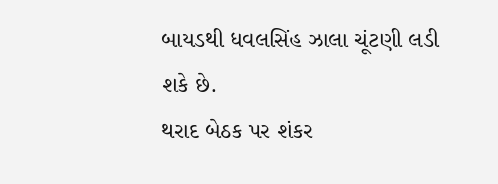બાયડથી ધવલસિંહ ઝાલા ચૂંટણી લડી શકે છે.
થરાદ બેઠક પર શંકર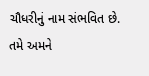ચૌધરીનું નામ સંભવિત છે.
તમે અમને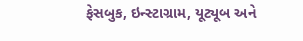ફેસબુક, ઇન્સ્ટાગ્રામ, યૂટ્યૂબ અને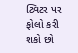ટ્વિટર પર ફોલો કરી શકો છો